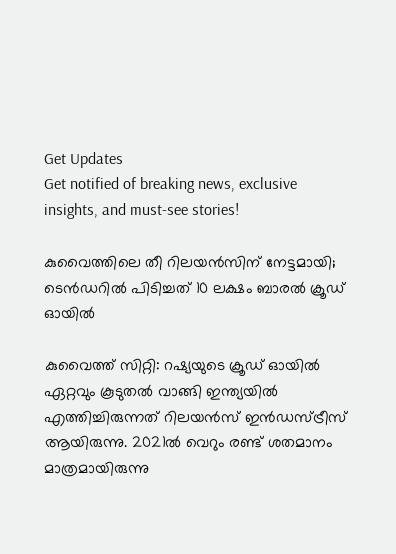Get Updates
Get notified of breaking news, exclusive insights, and must-see stories!

കുവൈത്തിലെ തീ റിലയന്‍സിന് നേട്ടമായി; ടെന്‍ഡറില്‍ പിടിച്ചത് 10 ലക്ഷം ബാരല്‍ ക്രൂഡ് ഓയില്‍

കുവൈത്ത് സിറ്റി: റഷ്യയുടെ ക്രൂഡ് ഓയില്‍ ഏറ്റവും കൂടുതല്‍ വാങ്ങി ഇന്ത്യയില്‍ എത്തിച്ചിരുന്നത് റിലയന്‍സ് ഇന്‍ഡസ്ട്രീസ് ആയിരുന്നു. 2021ല്‍ വെറും രണ്ട് ശതമാനം മാത്രമായിരുന്നു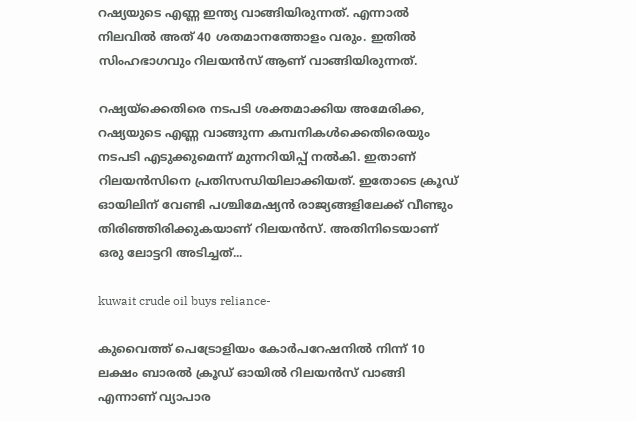റഷ്യയുടെ എണ്ണ ഇന്ത്യ വാങ്ങിയിരുന്നത്. എന്നാല്‍ നിലവില്‍ അത് 40 ശതമാനത്തോളം വരും. ഇതില്‍ സിംഹഭാഗവും റിലയന്‍സ് ആണ് വാങ്ങിയിരുന്നത്.

റഷ്യയ്‌ക്കെതിരെ നടപടി ശക്തമാക്കിയ അമേരിക്ക, റഷ്യയുടെ എണ്ണ വാങ്ങുന്ന കമ്പനികള്‍ക്കെതിരെയും നടപടി എടുക്കുമെന്ന് മുന്നറിയിപ്പ് നല്‍കി. ഇതാണ് റിലയന്‍സിനെ പ്രതിസന്ധിയിലാക്കിയത്. ഇതോടെ ക്രൂഡ് ഓയിലിന് വേണ്ടി പശ്ചിമേഷ്യന്‍ രാജ്യങ്ങളിലേക്ക് വീണ്ടും തിരിഞ്ഞിരിക്കുകയാണ് റിലയന്‍സ്. അതിനിടെയാണ് ഒരു ലോട്ടറി അടിച്ചത്...

kuwait crude oil buys reliance-

കുവൈത്ത് പെട്രോളിയം കോര്‍പറേഷനില്‍ നിന്ന് 10 ലക്ഷം ബാരല്‍ ക്രൂഡ് ഓയില്‍ റിലയന്‍സ് വാങ്ങി എന്നാണ് വ്യാപാര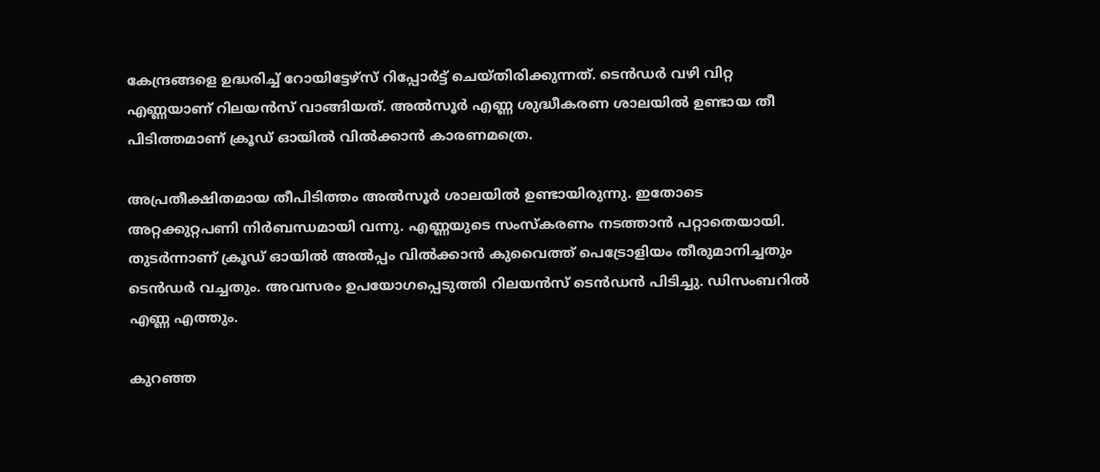കേന്ദ്രങ്ങളെ ഉദ്ധരിച്ച് റോയിട്ടേഴ്‌സ് റിപ്പോര്‍ട്ട് ചെയ്തിരിക്കുന്നത്. ടെന്‍ഡര്‍ വഴി വിറ്റ എണ്ണയാണ് റിലയന്‍സ് വാങ്ങിയത്. അല്‍സൂര്‍ എണ്ണ ശുദ്ധീകരണ ശാലയില്‍ ഉണ്ടായ തീ പിടിത്തമാണ് ക്രൂഡ് ഓയില്‍ വില്‍ക്കാന്‍ കാരണമത്രെ.

അപ്രതീക്ഷിതമായ തീപിടിത്തം അല്‍സൂര്‍ ശാലയില്‍ ഉണ്ടായിരുന്നു. ഇതോടെ അറ്റക്കുറ്റപണി നിര്‍ബന്ധമായി വന്നു. എണ്ണയുടെ സംസ്‌കരണം നടത്താന്‍ പറ്റാതെയായി. തുടര്‍ന്നാണ് ക്രൂഡ് ഓയില്‍ അല്‍പ്പം വില്‍ക്കാന്‍ കുവൈത്ത് പെട്രോളിയം തീരുമാനിച്ചതും ടെന്‍ഡര്‍ വച്ചതും. അവസരം ഉപയോഗപ്പെടുത്തി റിലയന്‍സ് ടെന്‍ഡന്‍ പിടിച്ചു. ഡിസംബറില്‍ എണ്ണ എത്തും.

കുറഞ്ഞ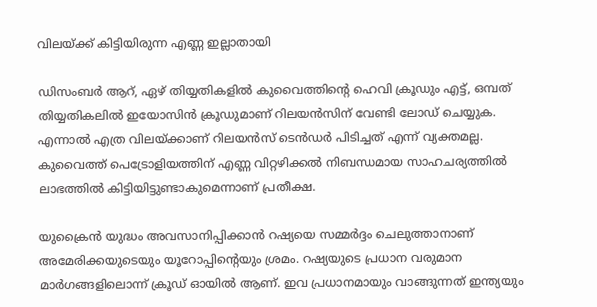വിലയ്ക്ക് കിട്ടിയിരുന്ന എണ്ണ ഇല്ലാതായി

ഡിസംബര്‍ ആറ്, ഏഴ് തിയ്യതികളില്‍ കുവൈത്തിന്റെ ഹെവി ക്രൂഡും എട്ട്, ഒമ്പത് തിയ്യതികലില്‍ ഇയോസിന്‍ ക്രൂഡുമാണ് റിലയന്‍സിന് വേണ്ടി ലോഡ് ചെയ്യുക. എന്നാല്‍ എത്ര വിലയ്ക്കാണ് റിലയന്‍സ് ടെന്‍ഡര്‍ പിടിച്ചത് എന്ന് വ്യക്തമല്ല. കുവൈത്ത് പെട്രോളിയത്തിന് എണ്ണ വിറ്റഴിക്കല്‍ നിബന്ധമായ സാഹചര്യത്തില്‍ ലാഭത്തില്‍ കിട്ടിയിട്ടുണ്ടാകുമെന്നാണ് പ്രതീക്ഷ.

യുക്രൈന്‍ യുദ്ധം അവസാനിപ്പിക്കാന്‍ റഷ്യയെ സമ്മര്‍ദ്ദം ചെലുത്താനാണ് അമേരിക്കയുടെയും യൂറോപ്പിന്റെയും ശ്രമം. റഷ്യയുടെ പ്രധാന വരുമാന മാര്‍ഗങ്ങളിലൊന്ന് ക്രൂഡ് ഓയില്‍ ആണ്. ഇവ പ്രധാനമായും വാങ്ങുന്നത് ഇന്ത്യയും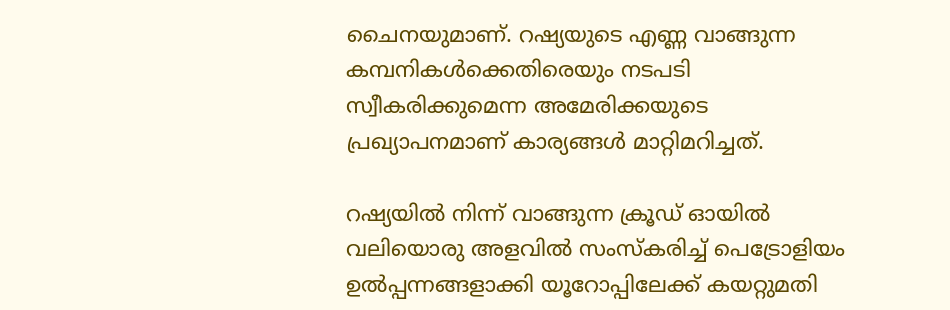ചൈനയുമാണ്. റഷ്യയുടെ എണ്ണ വാങ്ങുന്ന കമ്പനികള്‍ക്കെതിരെയും നടപടി സ്വീകരിക്കുമെന്ന അമേരിക്കയുടെ പ്രഖ്യാപനമാണ് കാര്യങ്ങള്‍ മാറ്റിമറിച്ചത്.

റഷ്യയില്‍ നിന്ന് വാങ്ങുന്ന ക്രൂഡ് ഓയില്‍ വലിയൊരു അളവില്‍ സംസ്‌കരിച്ച് പെട്രോളിയം ഉല്‍പ്പന്നങ്ങളാക്കി യൂറോപ്പിലേക്ക് കയറ്റുമതി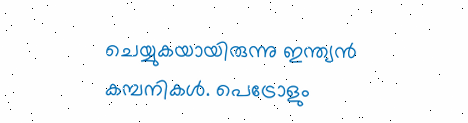ചെയ്യുകയായിരുന്നു ഇന്ത്യന്‍ കമ്പനികള്‍. പെട്രോളും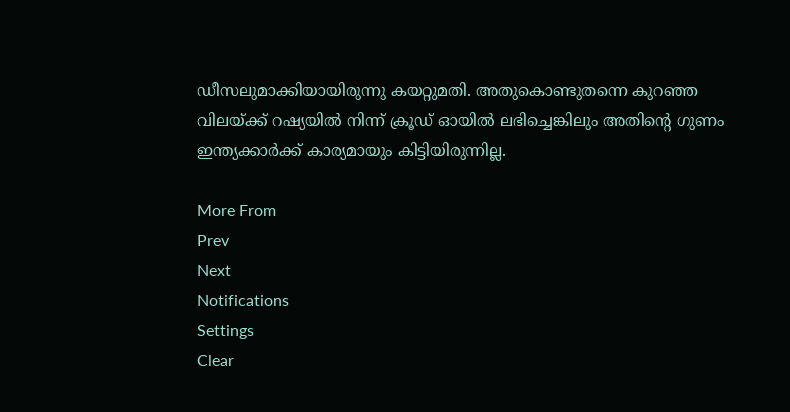ഡീസലുമാക്കിയായിരുന്നു കയറ്റുമതി. അതുകൊണ്ടുതന്നെ കുറഞ്ഞ വിലയ്ക്ക് റഷ്യയില്‍ നിന്ന് ക്രൂഡ് ഓയില്‍ ലഭിച്ചെങ്കിലും അതിന്റെ ഗുണം ഇന്ത്യക്കാര്‍ക്ക് കാര്യമായും കിട്ടിയിരുന്നില്ല.

More From
Prev
Next
Notifications
Settings
Clear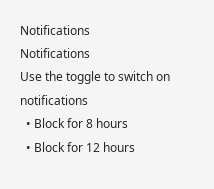Notifications
Notifications
Use the toggle to switch on notifications
  • Block for 8 hours
  • Block for 12 hours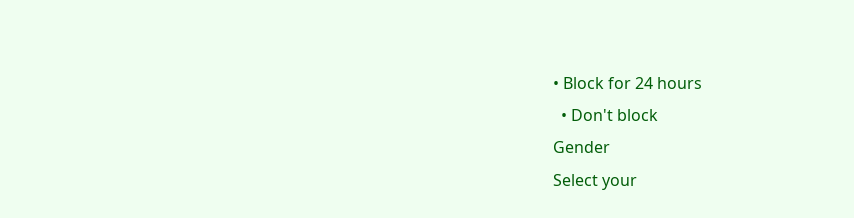• Block for 24 hours
  • Don't block
Gender
Select your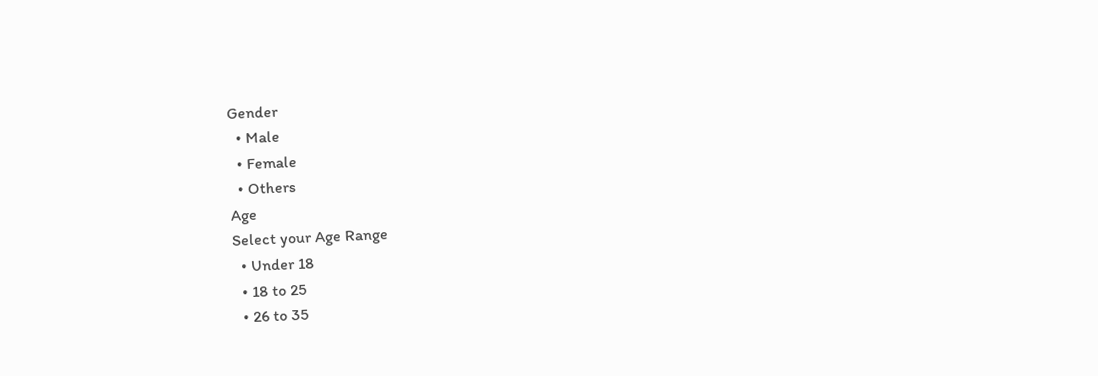Gender
  • Male
  • Female
  • Others
Age
Select your Age Range
  • Under 18
  • 18 to 25
  • 26 to 35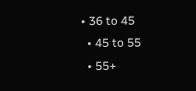• 36 to 45
  • 45 to 55
  • 55+